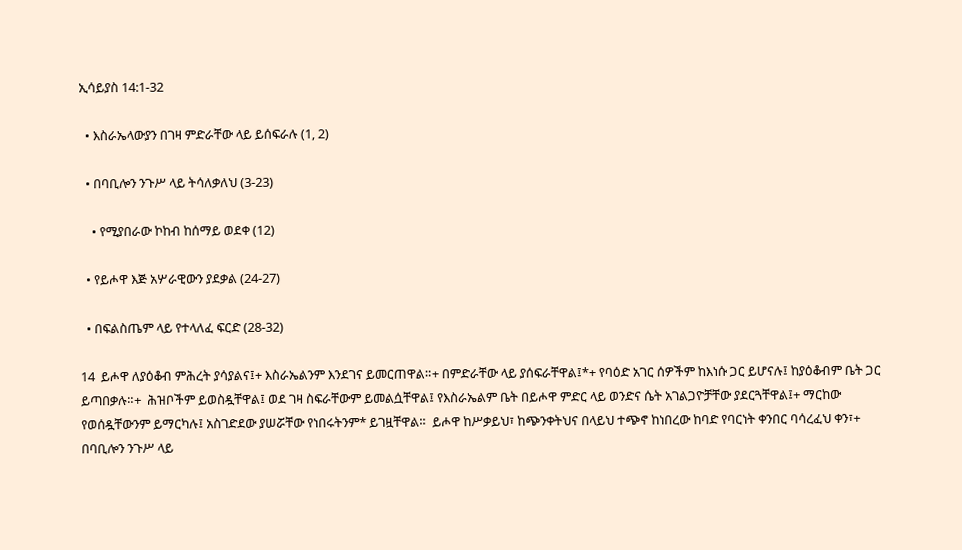ኢሳይያስ 14:1-32

  • እስራኤላውያን በገዛ ምድራቸው ላይ ይሰፍራሉ (1, 2)

  • በባቢሎን ንጉሥ ላይ ትሳለቃለህ (3-23)

    • የሚያበራው ኮከብ ከሰማይ ወደቀ (12)

  • የይሖዋ እጅ አሦራዊውን ያደቃል (24-27)

  • በፍልስጤም ላይ የተላለፈ ፍርድ (28-32)

14  ይሖዋ ለያዕቆብ ምሕረት ያሳያልና፤+ እስራኤልንም እንደገና ይመርጠዋል።+ በምድራቸው ላይ ያሰፍራቸዋል፤*+ የባዕድ አገር ሰዎችም ከእነሱ ጋር ይሆናሉ፤ ከያዕቆብም ቤት ጋር ይጣበቃሉ።+  ሕዝቦችም ይወስዷቸዋል፤ ወደ ገዛ ስፍራቸውም ይመልሷቸዋል፤ የእስራኤልም ቤት በይሖዋ ምድር ላይ ወንድና ሴት አገልጋዮቻቸው ያደርጓቸዋል፤+ ማርከው የወሰዷቸውንም ይማርካሉ፤ አስገድደው ያሠሯቸው የነበሩትንም* ይገዟቸዋል።  ይሖዋ ከሥቃይህ፣ ከጭንቀትህና በላይህ ተጭኖ ከነበረው ከባድ የባርነት ቀንበር ባሳረፈህ ቀን፣+  በባቢሎን ንጉሥ ላይ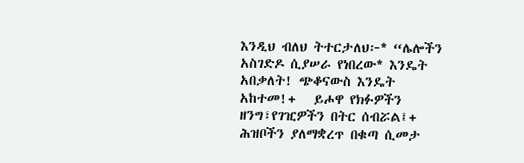እንዲህ ብለህ ትተርታለህ፦* “ሌሎችን አስገድዶ ሲያሠራ የነበረው* እንዴት አበቃለት! ጭቆናውስ እንዴት አከተመ!+   ይሖዋ የክፉዎችን ዘንግ፣የገዢዎችን በትር ሰብሯል፤+   ሕዝቦችን ያለማቋረጥ በቁጣ ሲመታ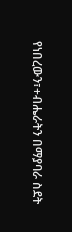የነበረውን፣+ብሔራትን በማያባራ ስደት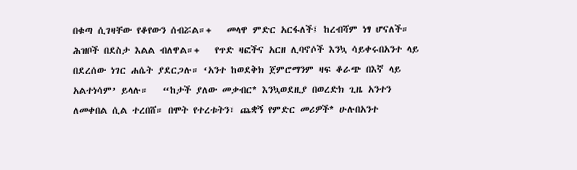በቁጣ ሲገዛቸው የቆየውን ሰብሯል።+   መላዋ ምድር አርፋለች፤ ከረብሻም ነፃ ሆናለች። ሕዝቦች በደስታ እልል ብለዋል።+   የጥድ ዛፎችና አርዘ ሊባኖሶች እንኳ ሳይቀሩበአንተ ላይ በደረሰው ነገር ሐሴት ያደርጋሉ። ‘አንተ ከወደቅክ ጀምሮማንም ዛፍ ቆራጭ በእኛ ላይ አልተነሳም’ ይላሉ።   “ከታች ያለው መቃብር* እንኳወደዚያ በወረድክ ጊዜ አንተን ለመቀበል ሲል ተረበሸ። በሞት የተረቱትን፣ ጨቋኝ የምድር መሪዎች* ሁሉበአንተ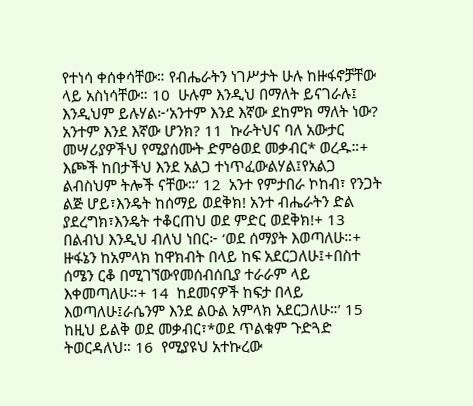የተነሳ ቀሰቀሳቸው። የብሔራትን ነገሥታት ሁሉ ከዙፋኖቻቸው ላይ አስነሳቸው። 10  ሁሉም እንዲህ በማለት ይናገራሉ፤ እንዲህም ይሉሃል፦‘አንተም እንደ እኛው ደከምክ ማለት ነው? አንተም እንደ እኛው ሆንክ? 11  ኩራትህና ባለ አውታር መሣሪያዎችህ የሚያሰሙት ድምፅወደ መቃብር* ወረዱ።+ እጮች ከበታችህ እንደ አልጋ ተነጥፈውልሃል፤የአልጋ ልብስህም ትሎች ናቸው።’ 12  አንተ የምታበራ ኮከብ፣ የንጋት ልጅ ሆይ፣እንዴት ከሰማይ ወደቅክ! አንተ ብሔራትን ድል ያደረግክ፣እንዴት ተቆርጠህ ወደ ምድር ወደቅክ!+ 13  በልብህ እንዲህ ብለህ ነበር፦ ‘ወደ ሰማያት እወጣለሁ።+ ዙፋኔን ከአምላክ ከዋክብት በላይ ከፍ አደርጋለሁ፤+በስተ ሰሜን ርቆ በሚገኘውየመሰብሰቢያ ተራራም ላይ እቀመጣለሁ።+ 14  ከደመናዎች ከፍታ በላይ እወጣለሁ፤ራሴንም እንደ ልዑል አምላክ አደርጋለሁ።’ 15  ከዚህ ይልቅ ወደ መቃብር፣*ወደ ጥልቁም ጉድጓድ ትወርዳለህ። 16  የሚያዩህ አተኩረው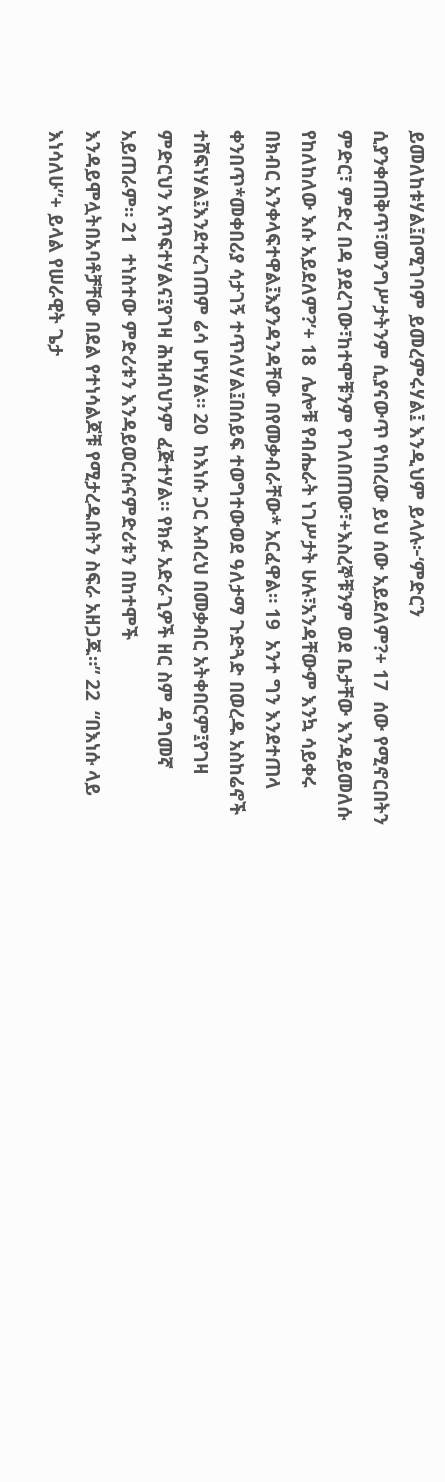ይመለከቱሃል፤በሚገባም ይመረምሩሃል፤ እንዲህም ይላሉ፦‘ምድርን ሲያንቀጠቅጥ፣መንግሥታትንም ሲያናውጥ የነበረው ይህ ሰው አይደለም?+ 17  ሰው የሚኖርበትን ምድር፣ ምድረ በዳ ያደረገው፣ከተሞቹንም የገለበጠው፣+እስረኞቹንም ወደ ቤታቸው እንዳይመለሱ የከለከለው እሱ አይደለም?’+ 18  ሌሎቹ የብሔራት ነገሥታት ሁሉ፣አንዳቸውም እንኳ ሳይቀሩ በክብር አንቀላፍተዋል፤እያንዳንዳቸው በየመቃብራቸው* አርፈዋል። 19  አንተ ግን እንደተጠላ ቀንበጥ*መቀበሪያ ሳታገኝ ተጥለሃል፤በሰይፍ ተወግተውወደ ዓለታማ ጉድጓድ በወረዱ አስከሬኖች ተሸፍነሃል፤እንደተረገጠም ሬሳ ሆነሃል። 20  ከእነሱ ጋር አብረህ በመቃብር አትቀበርም፤የገዛ ምድርህን አጥፍተሃልና፤የገዛ ሕዝብህንም ፈጅተሃል። የክፉ አድራጊዎች ዘር ስም ዳግመኛ አይጠራም። 21  ተነስተው ምድሪቱን እንዳይወርሱናምድሪቱን በከተሞች እንዳይሞሏትበአባቶቻቸው በደል የተነሳልጆቹ የሚታረዱበትን ስፍራ አዘጋጁ።” 22  “በእነሱ ላይ እነሳለሁ”+ ይላል የሠራዊት ጌታ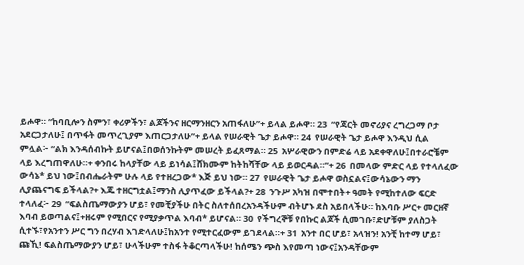ይሖዋ። “ከባቢሎን ስምን፣ ቀሪዎችን፣ ልጆችንና ዘርማንዘርን አጠፋለሁ”+ ይላል ይሖዋ። 23  “የጃርት መኖሪያና ረግረጋማ ቦታ አደርጋታለሁ፤ በጥፋት መጥረጊያም እጠርጋታለሁ”+ ይላል የሠራዊት ጌታ ይሖዋ። 24  የሠራዊት ጌታ ይሖዋ እንዲህ ሲል ምሏል፦ “ልክ እንዳሰብኩት ይሆናል፤በወሰንኩትም መሠረት ይፈጸማል። 25  አሦራዊውን በምድሬ ላይ አደቀዋለሁ፤በተራሮቼም ላይ እረግጠዋለሁ።+ ቀንበሩ ከላያቸው ላይ ይነሳል፤ሸክሙም ከትከሻቸው ላይ ይወርዳል።”+ 26  በመላው ምድር ላይ የተላለፈው ውሳኔ* ይህ ነው፤በብሔራትም ሁሉ ላይ የተዘረጋው* እጅ ይህ ነው። 27  የሠራዊት ጌታ ይሖዋ ወስኗልና፤ውሳኔውን ማን ሊያጨናግፍ ይችላል?+ እጁ ተዘርግቷል፤ማንስ ሊያጥፈው ይችላል?+ 28  ንጉሥ አካዝ በሞተበት+ ዓመት የሚከተለው ፍርድ ተላለፈ፦ 29  “ፍልስጤማውያን ሆይ፣ የመቺያችሁ በትር ስለተሰበረአንዳችሁም ብትሆኑ ደስ አይበላችሁ። ከእባቡ ሥር+ መርዘኛ እባብ ይወጣልና፤+ዘሩም የሚበርና የሚያቃጥል እባብ* ይሆናል። 30  የችግረኞቹ የበኩር ልጆች ሲመገቡ፣ድሆቹም ያለስጋት ሲተኙ፣የአንተን ሥር ግን በረሃብ እገድላለሁ፤ከአንተ የሚተርፈውም ይገደላል።+ 31  አንተ በር ሆይ፣ አላዝን! አንቺ ከተማ ሆይ፣ ጩኺ! ፍልስጤማውያን ሆይ፣ ሁላችሁም ተስፋ ትቆርጣላችሁ! ከሰሜን ጭስ እየመጣ ነውና፤አንዳቸውም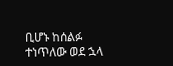ቢሆኑ ከሰልፉ ተነጥለው ወደ ኋላ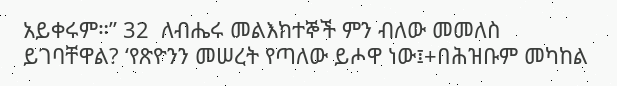አይቀሩም።” 32  ለብሔሩ መልእክተኞች ምን ብለው መመለስ ይገባቸዋል? ‘የጽዮንን መሠረት የጣለው ይሖዋ ነው፤+በሕዝቡም መካከል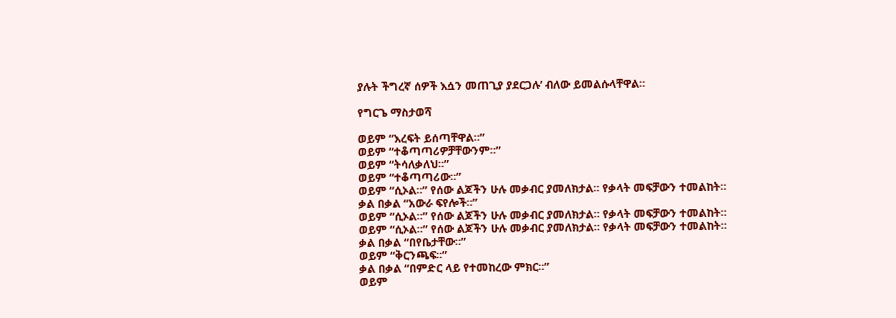ያሉት ችግረኛ ሰዎች እሷን መጠጊያ ያደርጋሉ’ ብለው ይመልሱላቸዋል።

የግርጌ ማስታወሻ

ወይም “እረፍት ይሰጣቸዋል።”
ወይም “ተቆጣጣሪዎቻቸውንም።”
ወይም “ትሳለቃለህ።”
ወይም “ተቆጣጣሪው።”
ወይም “ሲኦል።” የሰው ልጆችን ሁሉ መቃብር ያመለክታል። የቃላት መፍቻውን ተመልከት።
ቃል በቃል “አውራ ፍየሎች።”
ወይም “ሲኦል።” የሰው ልጆችን ሁሉ መቃብር ያመለክታል። የቃላት መፍቻውን ተመልከት።
ወይም “ሲኦል።” የሰው ልጆችን ሁሉ መቃብር ያመለክታል። የቃላት መፍቻውን ተመልከት።
ቃል በቃል “በየቤታቸው።”
ወይም “ቅርንጫፍ።”
ቃል በቃል “በምድር ላይ የተመከረው ምክር።”
ወይም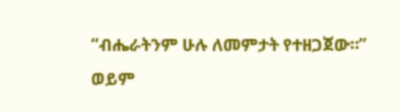“ብሔራትንም ሁሉ ለመምታት የተዘጋጀው።”
ወይም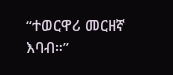“ተወርዋሪ መርዘኛ እባብ።”